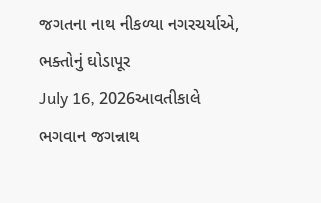જગતના નાથ નીકળ્યા નગરચર્યાએ, ભક્તોનું ઘોડાપૂર
July 16, 2026આવતીકાલે ભગવાન જગન્નાથ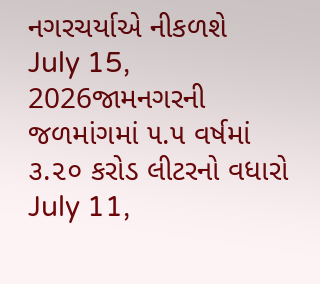નગરચર્યાએ નીકળશે
July 15, 2026જામનગરની જળમાંગમાં ૫.૫ વર્ષમાં ૩.૨૦ કરોડ લીટરનો વધારો
July 11,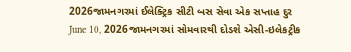2026જામનગરમાં ઈલેક્ટ્રિક સીટી બસ સેવા એક સપ્તાહ દુર
June 10, 2026જામનગરમાં સોમવારથી દોડશે એસી-ઇલેકટ્રીક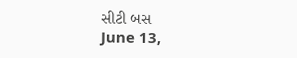સીટી બસ
June 13,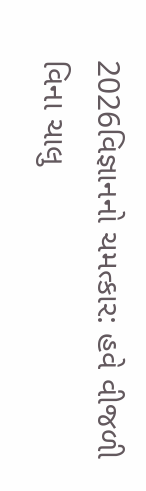2026વિજ્ઞાનનો ચમત્કાર: હવે વીજળી વિના ચાલુ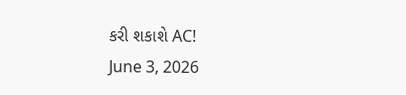કરી શકાશે AC!
June 3, 2026